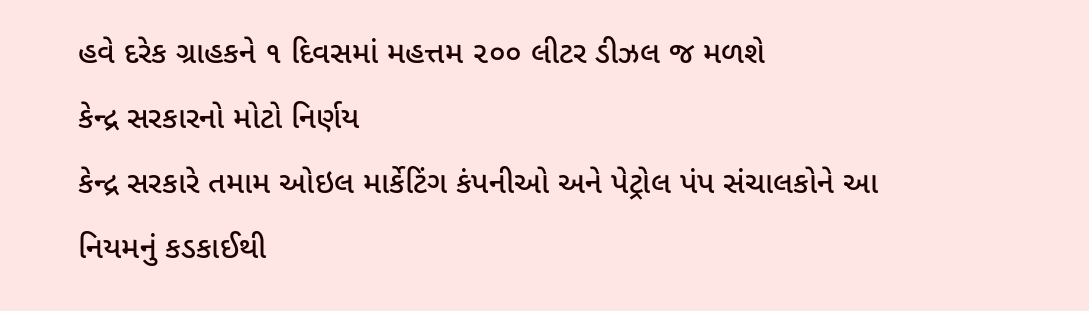હવે દરેક ગ્રાહકને ૧ દિવસમાં મહત્તમ ૨૦૦ લીટર ડીઝલ જ મળશે
કેન્દ્ર સરકારનો મોટો નિર્ણય
કેન્દ્ર સરકારે તમામ ઓઇલ માર્કેટિંગ કંપનીઓ અને પેટ્રોલ પંપ સંચાલકોને આ નિયમનું કડકાઈથી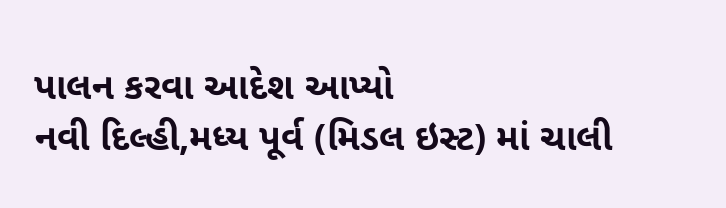પાલન કરવા આદેશ આપ્યો
નવી દિલ્હી,મધ્ય પૂર્વ (મિડલ ઇસ્ટ) માં ચાલી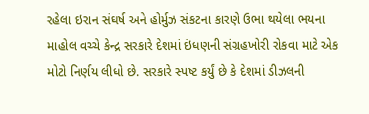રહેલા ઇરાન સંઘર્ષ અને હોર્મુઝ સંકટના કારણે ઉભા થયેલા ભયના માહોલ વચ્ચે કેન્દ્ર સરકારે દેશમાં ઇંધણની સંગ્રહખોરી રોકવા માટે એક મોટો નિર્ણય લીધો છે. સરકારે સ્પષ્ટ કર્યું છે કે દેશમાં ડીઝલની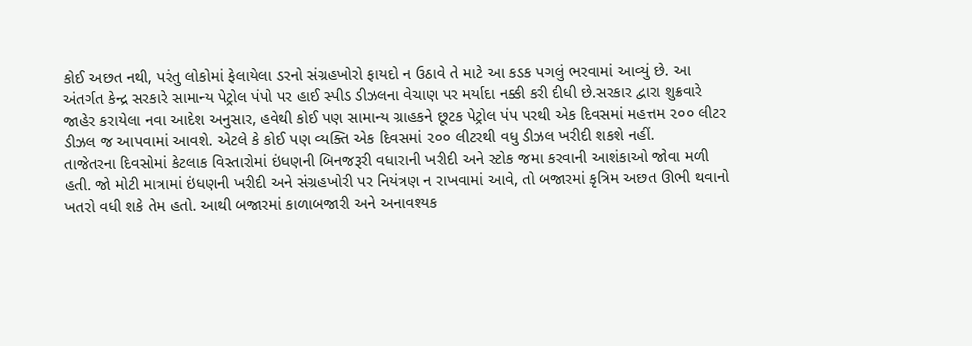કોઈ અછત નથી, પરંતુ લોકોમાં ફેલાયેલા ડરનો સંગ્રહખોરો ફાયદો ન ઉઠાવે તે માટે આ કડક પગલું ભરવામાં આવ્યું છે. આ અંતર્ગત કેન્દ્ર સરકારે સામાન્ય પેટ્રોલ પંપો પર હાઈ સ્પીડ ડીઝલના વેચાણ પર મર્યાદા નક્કી કરી દીધી છે.સરકાર દ્વારા શુક્રવારે જાહેર કરાયેલા નવા આદેશ અનુસાર, હવેથી કોઈ પણ સામાન્ય ગ્રાહકને છૂટક પેટ્રોલ પંપ પરથી એક દિવસમાં મહત્તમ ૨૦૦ લીટર ડીઝલ જ આપવામાં આવશે. એટલે કે કોઈ પણ વ્યક્તિ એક દિવસમાં ૨૦૦ લીટરથી વધુ ડીઝલ ખરીદી શકશે નહીં.
તાજેતરના દિવસોમાં કેટલાક વિસ્તારોમાં ઇંધણની બિનજરૂરી વધારાની ખરીદી અને સ્ટોક જમા કરવાની આશંકાઓ જોવા મળી હતી. જો મોટી માત્રામાં ઇંધણની ખરીદી અને સંગ્રહખોરી પર નિયંત્રણ ન રાખવામાં આવે, તો બજારમાં કૃત્રિમ અછત ઊભી થવાનો ખતરો વધી શકે તેમ હતો. આથી બજારમાં કાળાબજારી અને અનાવશ્યક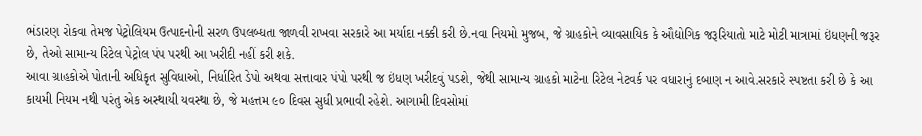ભંડારણ રોકવા તેમજ પેટ્રોલિયમ ઉત્પાદનોની સરળ ઉપલબ્ધતા જાળવી રાખવા સરકારે આ મર્યાદા નક્કી કરી છે.નવા નિયમો મુજબ, જે ગ્રાહકોને વ્યાવસાયિક કે ઔદ્યોગિક જરૂરિયાતો માટે મોટી માત્રામાં ઇંધણની જરૂર છે, તેઓ સામાન્ય રિટેલ પેટ્રોલ પંપ પરથી આ ખરીદી નહીં કરી શકે.
આવા ગ્રાહકોએ પોતાની અધિકૃત સુવિધાઓ, નિર્ધારિત ડેપો અથવા સત્તાવાર પંપો પરથી જ ઇંધણ ખરીદવું પડશે, જેથી સામાન્ય ગ્રાહકો માટેના રિટેલ નેટવર્ક પર વધારાનું દબાણ ન આવે.સરકારે સ્પષ્ટતા કરી છે કે આ કાયમી નિયમ નથી પરંતુ એક અસ્થાયી યવસ્થા છે, જે મહત્તમ ૯૦ દિવસ સુધી પ્રભાવી રહેશે. આગામી દિવસોમાં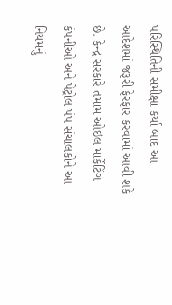પરિસ્થિતિની સમીક્ષા કર્યા બાદ આ આદેશમાં જરૂરી ફેરફાર કરવામાં આવી શકે છે. કેન્દ્ર સરકારે તમામ ઓઇલ માર્કેટિંગ કંપનીઓ અને પેટ્રોલ પંપ સંચાલકોને આ નિયમનું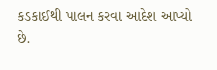કડકાઈથી પાલન કરવા આદેશ આપ્યો છે.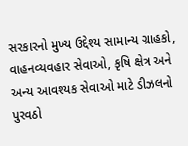સરકારનો મુખ્ય ઉદ્દેશ્ય સામાન્ય ગ્રાહકો, વાહનવ્યવહાર સેવાઓ, કૃષિ ક્ષેત્ર અને અન્ય આવશ્યક સેવાઓ માટે ડીઝલનો પુરવઠો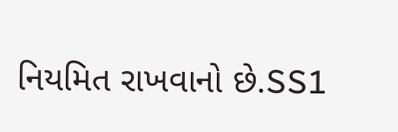નિયમિત રાખવાનો છે.SS1